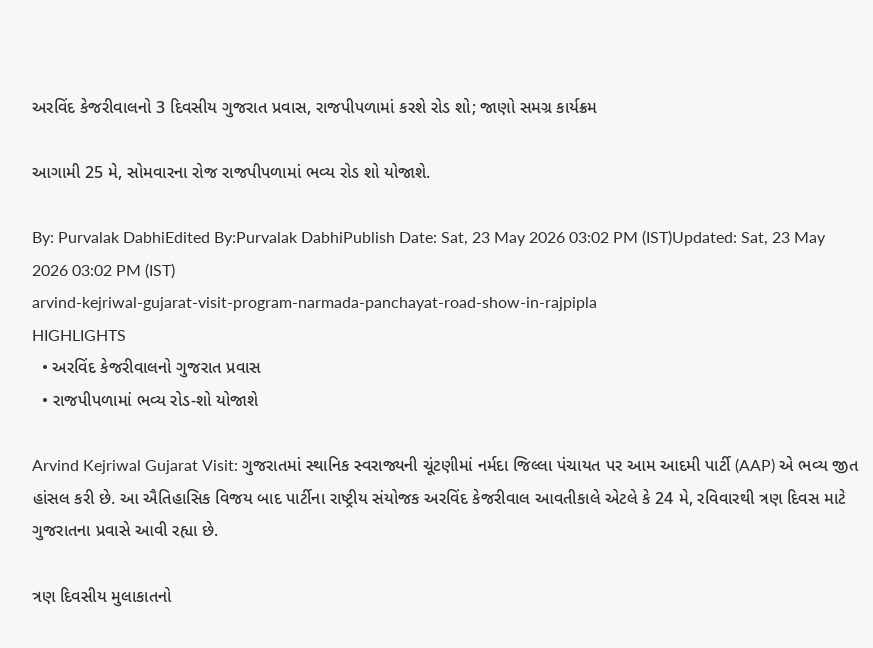અરવિંદ કેજરીવાલનો 3 દિવસીય ગુજરાત પ્રવાસ, રાજપીપળામાં કરશે રોડ શો; જાણો સમગ્ર કાર્યક્રમ

આગામી 25 મે, સોમવારના રોજ રાજપીપળામાં ભવ્ય રોડ શો યોજાશે.

By: Purvalak DabhiEdited By:Purvalak DabhiPublish Date: Sat, 23 May 2026 03:02 PM (IST)Updated: Sat, 23 May 2026 03:02 PM (IST)
arvind-kejriwal-gujarat-visit-program-narmada-panchayat-road-show-in-rajpipla
HIGHLIGHTS
  • અરવિંદ કેજરીવાલનો ગુજરાત પ્રવાસ
  • રાજપીપળામાં ભવ્ય રોડ-શો યોજાશે

Arvind Kejriwal Gujarat Visit: ગુજરાતમાં સ્થાનિક સ્વરાજ્યની ચૂંટણીમાં નર્મદા જિલ્લા પંચાયત પર આમ આદમી પાર્ટી (AAP) એ ભવ્ય જીત હાંસલ કરી છે. આ ઐતિહાસિક વિજય બાદ પાર્ટીના રાષ્ટ્રીય સંયોજક અરવિંદ કેજરીવાલ આવતીકાલે એટલે કે 24 મે, રવિવારથી ત્રણ દિવસ માટે ગુજરાતના પ્રવાસે આવી રહ્યા છે.

ત્રણ દિવસીય મુલાકાતનો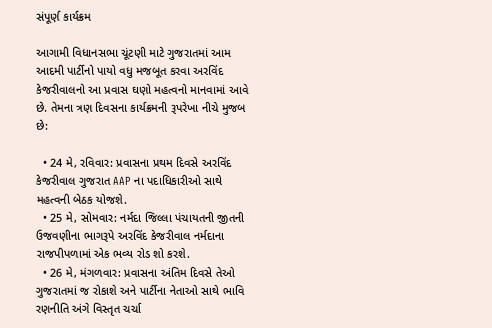સંપૂર્ણ કાર્યક્રમ

આગામી વિધાનસભા ચૂંટણી માટે ગુજરાતમાં આમ આદમી પાર્ટીનો પાયો વધુ મજબૂત કરવા અરવિંદ કેજરીવાલનો આ પ્રવાસ ઘણો મહત્વનો માનવામાં આવે છે. તેમના ત્રણ દિવસના કાર્યક્રમની રૂપરેખા નીચે મુજબ છે:

  • 24 મે, રવિવાર: પ્રવાસના પ્રથમ દિવસે અરવિંદ કેજરીવાલ ગુજરાત AAP ના પદાધિકારીઓ સાથે મહત્વની બેઠક યોજશે.
  • 25 મે, સોમવાર: નર્મદા જિલ્લા પંચાયતની જીતની ઉજવણીના ભાગરૂપે અરવિંદ કેજરીવાલ નર્મદાના રાજપીપળામાં એક ભવ્ય રોડ શો કરશે.
  • 26 મે, મંગળવાર: પ્રવાસના અંતિમ દિવસે તેઓ ગુજરાતમાં જ રોકાશે અને પાર્ટીના નેતાઓ સાથે ભાવિ રણનીતિ અંગે વિસ્તૃત ચર્ચા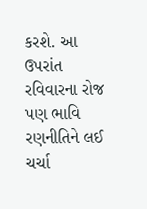કરશે. આ ઉપરાંત રવિવારના રોજ પણ ભાવિ રણનીતિને લઈ ચર્ચા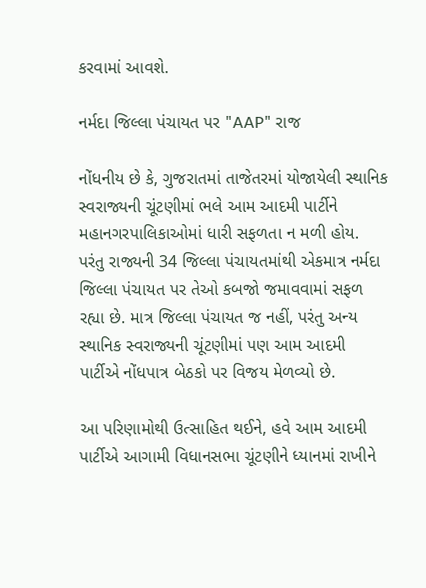કરવામાં આવશે.

નર્મદા જિલ્લા પંચાયત પર "AAP" રાજ

નોંધનીય છે કે, ગુજરાતમાં તાજેતરમાં યોજાયેલી સ્થાનિક સ્વરાજ્યની ચૂંટણીમાં ભલે આમ આદમી પાર્ટીને મહાનગરપાલિકાઓમાં ધારી સફળતા ન મળી હોય. પરંતુ રાજ્યની 34 જિલ્લા પંચાયતમાંથી એકમાત્ર નર્મદા જિલ્લા પંચાયત પર તેઓ કબજો જમાવવામાં સફળ રહ્યા છે. માત્ર જિલ્લા પંચાયત જ નહીં, પરંતુ અન્ય સ્થાનિક સ્વરાજ્યની ચૂંટણીમાં પણ આમ આદમી પાર્ટીએ નોંધપાત્ર બેઠકો પર વિજય મેળવ્યો છે.

આ પરિણામોથી ઉત્સાહિત થઈને, હવે આમ આદમી પાર્ટીએ આગામી વિધાનસભા ચૂંટણીને ધ્યાનમાં રાખીને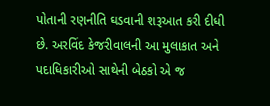પોતાની રણનીતિ ઘડવાની શરૂઆત કરી દીધી છે. અરવિંદ કેજરીવાલની આ મુલાકાત અને પદાધિકારીઓ સાથેની બેઠકો એ જ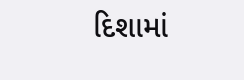દિશામાં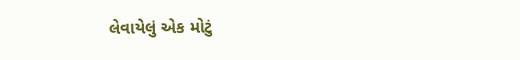લેવાયેલું એક મોટું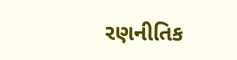રણનીતિક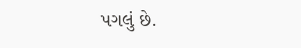પગલું છે.